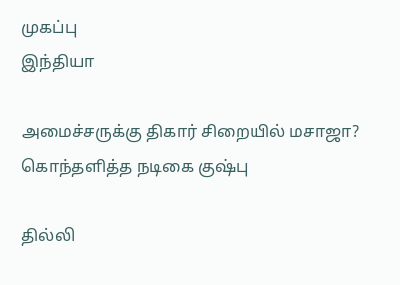முகப்பு
இந்தியா

அமைச்சருக்கு திகார் சிறையில் மசாஜா? கொந்தளித்த நடிகை குஷ்பு

தில்லி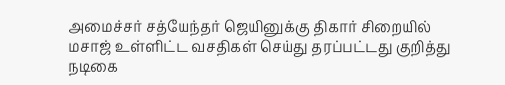அமைச்சர் சத்யேந்தர் ஜெயினுக்கு திகார் சிறையில் மசாஜ் உள்ளிட்ட வசதிகள் செய்து தரப்பட்டது குறித்து நடிகை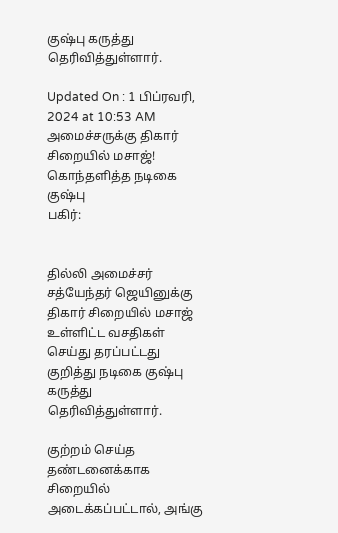குஷ்பு கருத்து தெரிவித்துள்ளார்.

Updated On : 1 பிப்ரவரி, 2024 at 10:53 AM
அமைச்சருக்கு திகார் சிறையில் மசாஜ்! கொந்தளித்த நடிகை குஷ்பு
பகிர்:


தில்லி அமைச்சர் சத்யேந்தர் ஜெயினுக்கு திகார் சிறையில் மசாஜ் உள்ளிட்ட வசதிகள் செய்து தரப்பட்டது குறித்து நடிகை குஷ்பு கருத்து தெரிவித்துள்ளார்.

குற்றம் செய்த தண்டனைக்காக சிறையில் அடைக்கப்பட்டால், அங்கு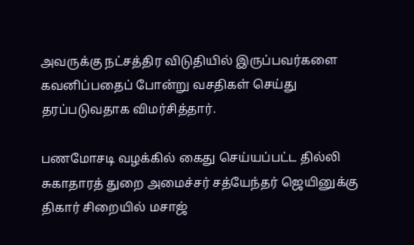அவருக்கு நட்சத்திர விடுதியில் இருப்பவர்களை கவனிப்பதைப் போன்று வசதிகள் செய்து தரப்படுவதாக விமர்சித்தார்.

பணமோசடி வழக்கில் கைது செய்யப்பட்ட தில்லி சுகாதாரத் துறை அமைச்சர் சத்யேந்தர் ஜெயினுக்கு திகார் சிறையில் மசாஜ்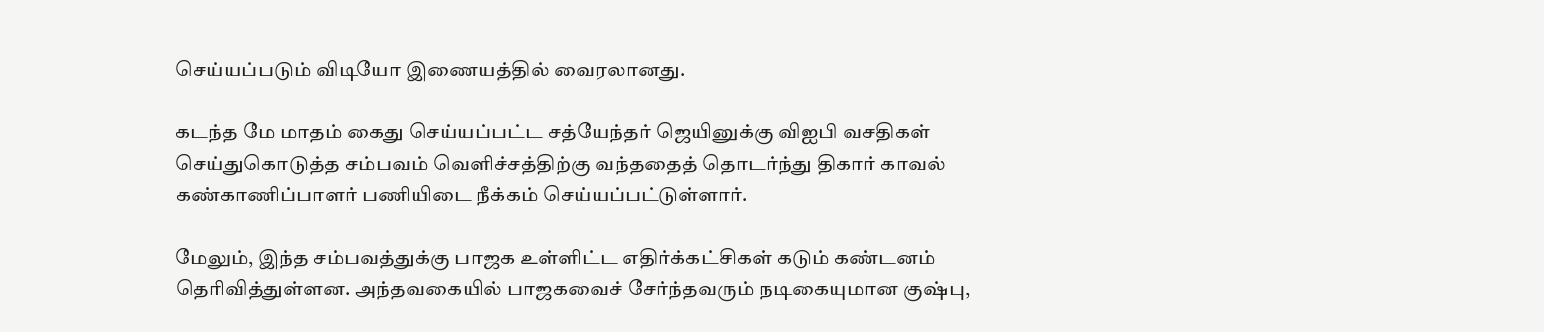செய்யப்படும் விடியோ இணையத்தில் வைரலானது.

கடந்த மே மாதம் கைது செய்யப்பட்ட சத்யேந்தர் ஜெயினுக்கு விஐபி வசதிகள் செய்துகொடுத்த சம்பவம் வெளிச்சத்திற்கு வந்ததைத் தொடர்ந்து திகார் காவல் கண்காணிப்பாளர் பணியிடை நீக்கம் செய்யப்பட்டுள்ளார்.

மேலும், இந்த சம்பவத்துக்கு பாஜக உள்ளிட்ட எதிர்க்கட்சிகள் கடும் கண்டனம் தெரிவித்துள்ளன. அந்தவகையில் பாஜகவைச் சேர்ந்தவரும் நடிகையுமான குஷ்பு,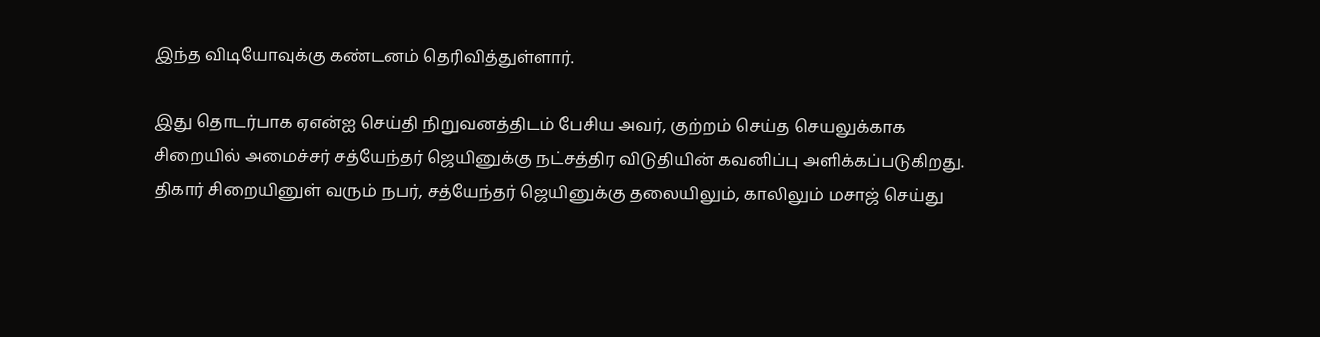இந்த விடியோவுக்கு கண்டனம் தெரிவித்துள்ளார்.

இது தொடர்பாக ஏஎன்ஐ செய்தி நிறுவனத்திடம் பேசிய அவர், குற்றம் செய்த செயலுக்காக சிறையில் அமைச்சர் சத்யேந்தர் ஜெயினுக்கு நட்சத்திர விடுதியின் கவனிப்பு அளிக்கப்படுகிறது. திகார் சிறையினுள் வரும் நபர், சத்யேந்தர் ஜெயினுக்கு தலையிலும், காலிலும் மசாஜ் செய்து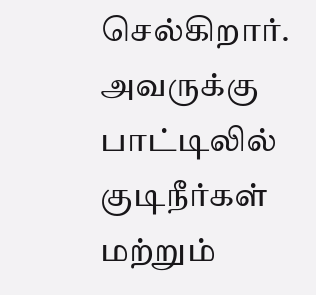செல்கிறார். அவருக்கு பாட்டிலில் குடிநீர்கள் மற்றும்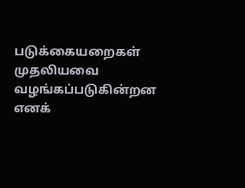படுக்கையறைகள் முதலியவை வழங்கப்படுகின்றன எனக்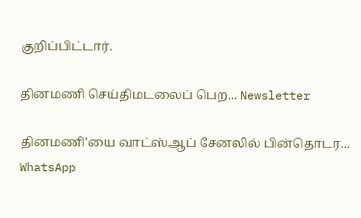குறிப்பிட்டார்.

தினமணி செய்திமடலைப் பெற... Newsletter

தினமணி'யை வாட்ஸ்ஆப் சேனலில் பின்தொடர... WhatsApp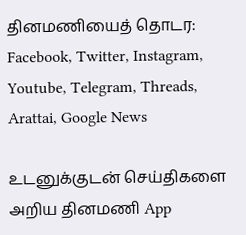தினமணியைத் தொடர: Facebook, Twitter, Instagram, Youtube, Telegram, Threads, Arattai, Google News

உடனுக்குடன் செய்திகளை அறிய தினமணி App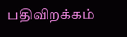பதிவிறக்கம்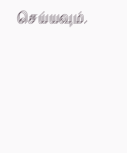செய்யவும்.